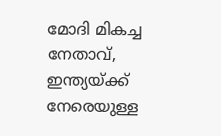മോദി മികച്ച നേതാവ്, ഇന്ത്യയ്ക്ക് നേരെയുള്ള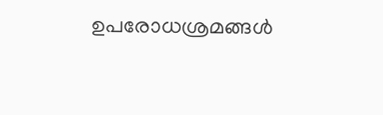ഉപരോധശ്രമങ്ങൾ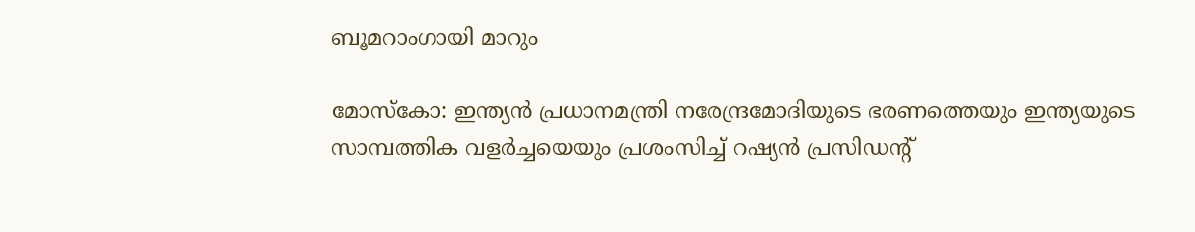ബൂമറാംഗായി മാറും

മോസ്കോ: ഇന്ത്യൻ പ്രധാനമന്ത്രി നരേന്ദ്രമോദിയുടെ ഭരണത്തെയും ഇന്ത്യയുടെ സാമ്പത്തിക വളർച്ചയെയും പ്രശംസിച്ച് റഷ്യൻ പ്രസിഡന്റ്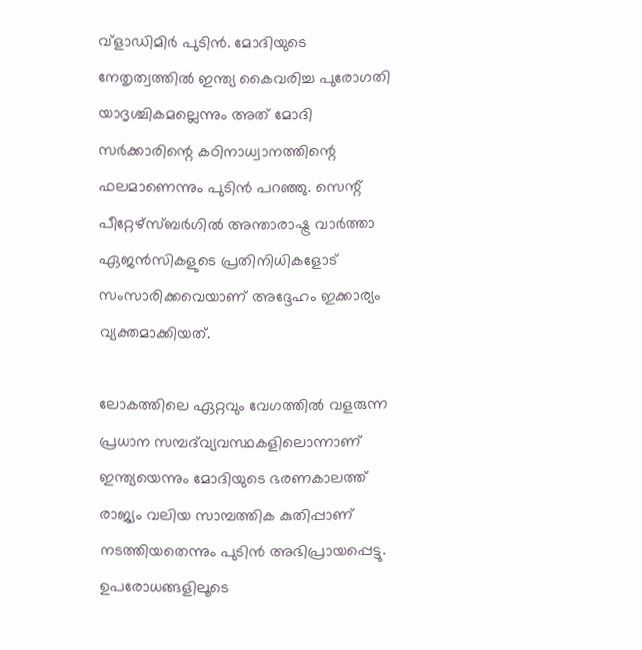വ്‌ളാഡിമിർ പുടിൻ. മോദിയുടെ നേതൃത്വത്തിൽ ഇന്ത്യ കൈവരിച്ച പുരോഗതി യാദൃശ്ചികമല്ലെന്നും അത് മോദി സർക്കാരിന്റെ കഠിനാധ്വാനത്തിന്റെ ഫലമാണെന്നും പുടിൻ പറഞ്ഞു. സെന്റ് പീറ്റേഴ്‌സ്ബർഗിൽ അന്താരാഷ്ട്ര വാർത്താ ഏജൻസികളുടെ പ്രതിനിധികളോട് സംസാരിക്കവെയാണ് അദ്ദേഹം ഇക്കാര്യം വ്യക്തമാക്കിയത്.

ലോകത്തിലെ ഏറ്റവും വേഗത്തിൽ വളരുന്ന പ്രധാന സമ്പദ്‌വ്യവസ്ഥകളിലൊന്നാണ് ഇന്ത്യയെന്നും മോദിയുടെ ഭരണകാലത്ത് രാജ്യം വലിയ സാമ്പത്തിക കുതിപ്പാണ് നടത്തിയതെന്നും പുടിൻ അഭിപ്രായപ്പെട്ടു. ഉപരോധങ്ങളിലൂടെ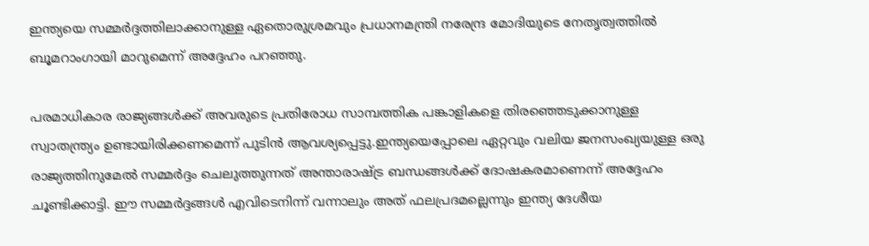ഇന്ത്യയെ സമ്മർദ്ദത്തിലാക്കാനുള്ള ഏതൊരുശ്രമവും പ്രധാനമന്ത്രി നരേന്ദ്ര മോദിയുടെ നേതൃത്വത്തിൽ ബൂമറാംഗായി മാറുമെന്ന് അദ്ദേഹം പറഞ്ഞു.

പരമാധികാര രാജ്യങ്ങൾക്ക് അവരുടെ പ്രതിരോധ സാമ്പത്തിക പങ്കാളികളെ തിരഞ്ഞെടുക്കാനുള്ള സ്വാതന്ത്ര്യം ഉണ്ടായിരിക്കണമെന്ന് പുടിൻ ആവശ്യപ്പെട്ടു.ഇന്ത്യയെപ്പോലെ ഏറ്റവും വലിയ ജനസംഖ്യയുള്ള ഒരു രാജ്യത്തിനുമേൽ സമ്മർദ്ദം ചെലുത്തുന്നത് അന്താരാഷ്ട്ര ബന്ധങ്ങൾക്ക് ദോഷകരമാണെന്ന് അദ്ദേഹം ചൂണ്ടിക്കാട്ടി. ഈ സമ്മർദ്ദങ്ങൾ എവിടെനിന്ന് വന്നാലും അത് ഫലപ്രദമല്ലെന്നും ഇന്ത്യ ദേശീയ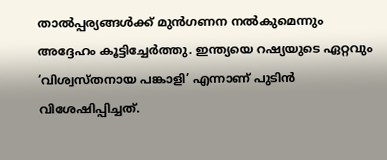താൽപ്പര്യങ്ങൾക്ക് മുൻഗണന നൽകുമെന്നും അദ്ദേഹം കൂട്ടിച്ചേർത്തു. ഇന്ത്യയെ റഷ്യയുടെ ഏറ്റവും ‘വിശ്വസ്തനായ പങ്കാളി’ എന്നാണ് പുടിൻ വിശേഷിപ്പിച്ചത്.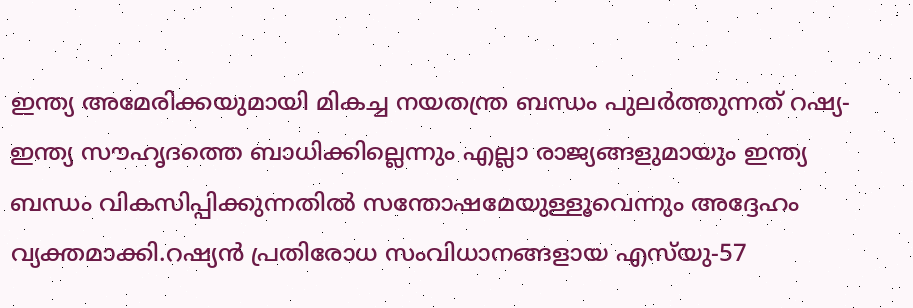ഇന്ത്യ അമേരിക്കയുമായി മികച്ച നയതന്ത്ര ബന്ധം പുലർത്തുന്നത് റഷ്യ-ഇന്ത്യ സൗഹൃദത്തെ ബാധിക്കില്ലെന്നും എല്ലാ രാജ്യങ്ങളുമായും ഇന്ത്യ ബന്ധം വികസിപ്പിക്കുന്നതിൽ സന്തോഷമേയുള്ളൂവെന്നും അദ്ദേഹം വ്യക്തമാക്കി.റഷ്യൻ പ്രതിരോധ സംവിധാനങ്ങളായ എസ്‌യു-57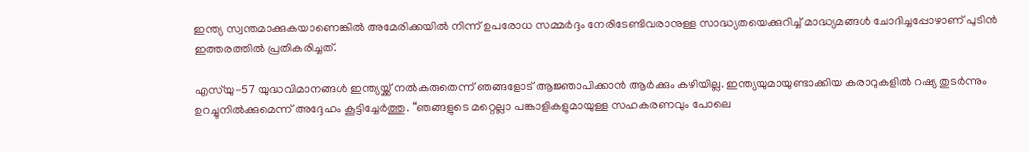ഇന്ത്യ സ്വന്തമാക്കുകയാണെങ്കിൽ അമേരിക്കയിൽ നിന്ന് ഉപരോധ സമ്മർദ്ദം നേരിടേണ്ടിവരാനുള്ള സാദ്ധ്യതയെക്കുറിച്ച് മാദ്ധ്യമങ്ങൾ ചോദിച്ചപ്പോഴാണ് പുടിൻ ഇത്തരത്തിൽ പ്രതികരിച്ചത്.

എസ്‌യു-57 യുദ്ധവിമാനങ്ങൾ ഇന്ത്യയ്ക്ക് നൽകരുതെന്ന് ഞങ്ങളോട് ആജ്ഞാപിക്കാൻ ആർക്കും കഴിയില്ല. ഇന്ത്യയുമായുണ്ടാക്കിയ കരാറുകളിൽ റഷ്യ തുടർന്നും ഉറച്ചുനിൽക്കുമെന്ന് അദ്ദേഹം കൂട്ടിച്ചേർത്തു. “ഞങ്ങളുടെ മറ്റെല്ലാ പങ്കാളികളുമായുള്ള സഹകരണവും പോലെ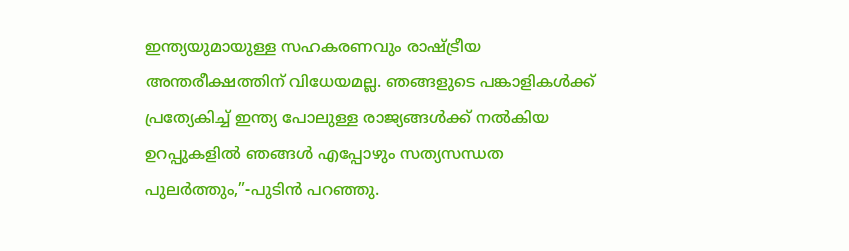ഇന്ത്യയുമായുള്ള സഹകരണവും രാഷ്ട്രീയ അന്തരീക്ഷത്തിന് വിധേയമല്ല. ഞങ്ങളുടെ പങ്കാളികൾക്ക് പ്രത്യേകിച്ച് ഇന്ത്യ പോലുള്ള രാജ്യങ്ങൾക്ക് നൽകിയ ഉറപ്പുകളിൽ ഞങ്ങൾ എപ്പോഴും സത്യസന്ധത പുലർത്തും,”-പുടിൻ പറഞ്ഞു.